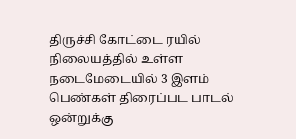திருச்சி கோட்டை ரயில் நிலையத்தில் உள்ள நடைமேடையில் 3 இளம் பெண்கள் திரைப்பட பாடல் ஒன்றுக்கு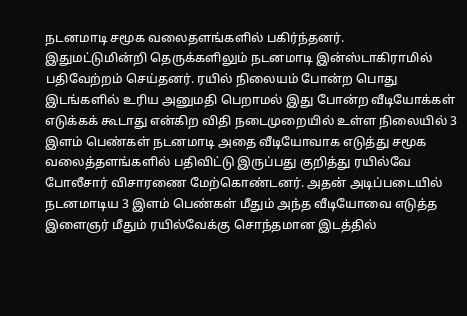நடனமாடி சமூக வலைதளங்களில் பகிர்ந்தனர்.
இதுமட்டுமின்றி தெருக்களிலும் நடனமாடி இன்ஸ்டாகிராமில் பதிவேற்றம் செய்தனர். ரயில் நிலையம் போன்ற பொது இடங்களில் உரிய அனுமதி பெறாமல் இது போன்ற வீடியோக்கள் எடுக்கக் கூடாது என்கிற விதி நடைமுறையில் உள்ள நிலையில் 3 இளம் பெண்கள் நடனமாடி அதை வீடியோவாக எடுத்து சமூக வலைத்தளங்களில் பதிவிட்டு இருப்பது குறித்து ரயில்வே போலீசார் விசாரணை மேற்கொண்டனர். அதன் அடிப்படையில் நடனமாடிய 3 இளம் பெண்கள் மீதும் அந்த வீடியோவை எடுத்த இளைஞர் மீதும் ரயில்வேக்கு சொந்தமான இடத்தில்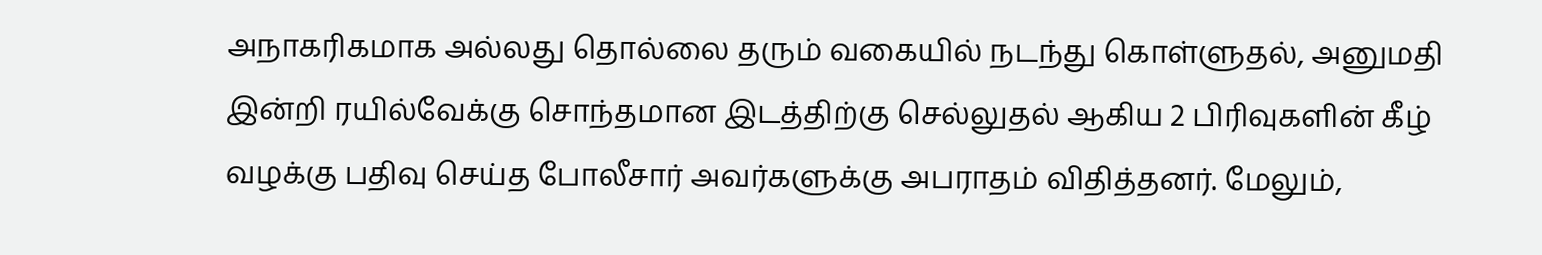அநாகரிகமாக அல்லது தொல்லை தரும் வகையில் நடந்து கொள்ளுதல், அனுமதி இன்றி ரயில்வேக்கு சொந்தமான இடத்திற்கு செல்லுதல் ஆகிய 2 பிரிவுகளின் கீழ் வழக்கு பதிவு செய்த போலீசார் அவர்களுக்கு அபராதம் விதித்தனர். மேலும்,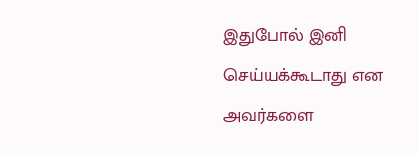இதுபோல் இனி செய்யக்கூடாது என அவர்களை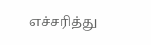எச்சரித்து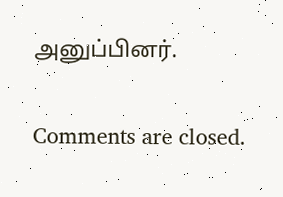அனுப்பினர்.

Comments are closed.